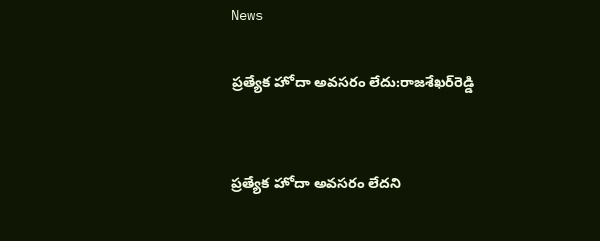News

ప్రత్యేక హోదా అవసరం లేదు:రాజశేఖర్‌రెడ్డి


ప్రత్యేక హోదా అవసరం లేదని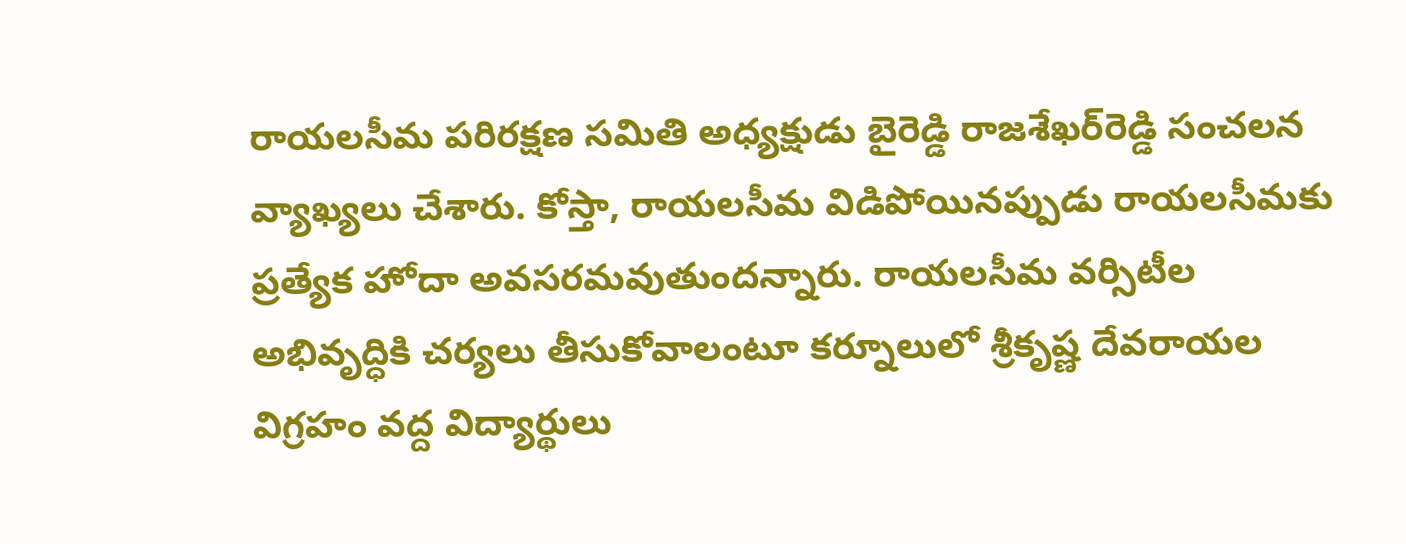రాయలసీమ పరిరక్షణ సమితి అధ్యక్షుడు బైరెడ్డి రాజశేఖర్‌రెడ్డి సంచలన వ్యాఖ్యలు చేశారు. కోస్తా, రాయలసీమ విడిపోయినప్పుడు రాయలసీమకు ప్రత్యేక హోదా అవసరమవుతుందన్నారు. రాయలసీమ వర్సిటీల అభివృద్ధికి చర్యలు తీసుకోవాలంటూ కర్నూలులో శ్రీకృష్ణ దేవరాయల విగ్రహం వద్ద విద్యార్థులు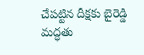చేపట్టిన దీక్షకు బైరెడ్డి మద్ధతు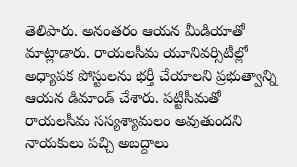తెలిపారు. అనంతరం ఆయన మీడియాతో మాట్లాడారు. రాయలసీమ యూనివర్సిటీల్లో అధ్యాపక పోస్టులను భర్తీ చేయాలని ప్రభుత్వాన్ని ఆయన డిమాండ్ చేశారు. పట్టిసీమతో రాయలసీమ సస్యశ్యామలం అవుతుందని నాయకులు పచ్చి అబద్దాలు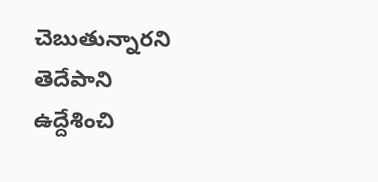చెబుతున్నారని తెదేపాని ఉద్దేశించి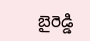బైరెడ్డి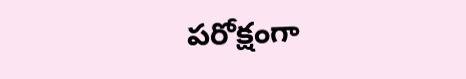పరోక్షంగా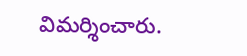విమర్శించారు.